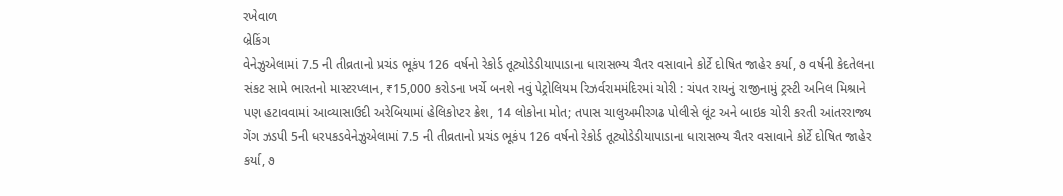રખેવાળ
બ્રેકિંગ
વેનેઝુએલામાં 7.5 ની તીવ્રતાનો પ્રચંડ ભૂકંપ 126 વર્ષનો રેકોર્ડ તૂટ્યોડેડીયાપાડાના ધારાસભ્ય ચૈતર વસાવાને કોર્ટે દોષિત જાહેર કર્યા, ૭ વર્ષની કેદતેલના સંકટ સામે ભારતનો માસ્ટરપ્લાન, ₹15,000 કરોડના ખર્ચે બનશે નવું પેટ્રોલિયમ રિઝર્વરામમંદિરમાં ચોરી : ચંપત રાયનું રાજીનામું ટ્રસ્ટી અનિલ મિશ્રાને પણ હટાવવામાં આવ્યાસાઉદી અરેબિયામાં હેલિકોપ્ટર ક્રેશ, 14 લોકોના મોત; તપાસ ચાલુઅમીરગઢ પોલીસે લૂંટ અને બાઇક ચોરી કરતી આંતરરાજ્ય ગેંગ ઝડપી 5ની ધરપકડવેનેઝુએલામાં 7.5 ની તીવ્રતાનો પ્રચંડ ભૂકંપ 126 વર્ષનો રેકોર્ડ તૂટ્યોડેડીયાપાડાના ધારાસભ્ય ચૈતર વસાવાને કોર્ટે દોષિત જાહેર કર્યા, ૭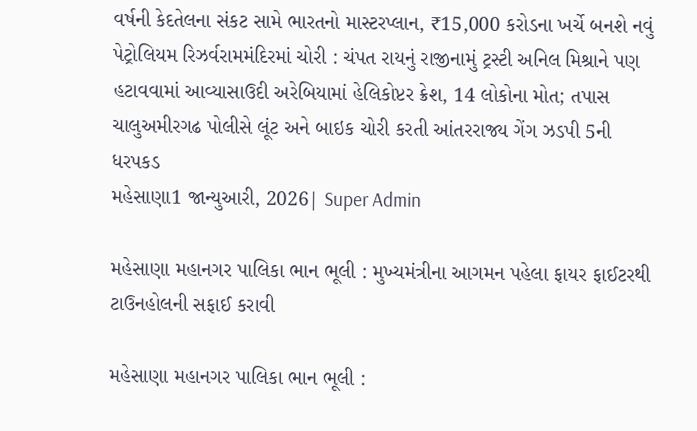વર્ષની કેદતેલના સંકટ સામે ભારતનો માસ્ટરપ્લાન, ₹15,000 કરોડના ખર્ચે બનશે નવું પેટ્રોલિયમ રિઝર્વરામમંદિરમાં ચોરી : ચંપત રાયનું રાજીનામું ટ્રસ્ટી અનિલ મિશ્રાને પણ હટાવવામાં આવ્યાસાઉદી અરેબિયામાં હેલિકોપ્ટર ક્રેશ, 14 લોકોના મોત; તપાસ ચાલુઅમીરગઢ પોલીસે લૂંટ અને બાઇક ચોરી કરતી આંતરરાજ્ય ગેંગ ઝડપી 5ની ધરપકડ
મહેસાણા1 જાન્યુઆરી, 2026| Super Admin

મહેસાણા મહાનગર પાલિકા ભાન ભૂલી : મુખ્યમંત્રીના આગમન પહેલા ફાયર ફાઈટરથી ટાઉનહોલની સફાઈ કરાવી

મહેસાણા મહાનગર પાલિકા ભાન ભૂલી :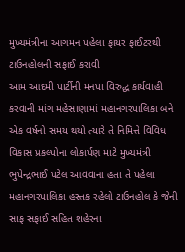મુખ્યમંત્રીના આગમન પહેલા ફાયર ફાઈટરથી ટાઉનહોલની સફાઈ કરાવી
આમ આદમી પાર્ટીની મનપા વિરુદ્ધ કાર્યવાહી કરવાની માંગ મહેસાણામાં મહાનગરપાલિકા બને એક વર્ષનો સમય થયો ત્યારે તે નિમિત્તે વિવિધ વિકાસ પ્રકલ્પોના લોકાર્પણ માટે મુખ્યમંત્રી ભુપેન્દ્રભાઈ પટેલ આવવાના હતા તે પહેલા મહાનગરપાલિકા હસ્તક રહેલો ટાઉનહોલ કે જેની સાફ સફાઈ સહિત શહેરના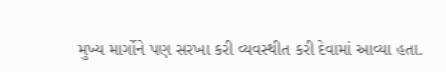મુખ્ય માર્ગોને પણ સરખા કરી વ્યવસ્થીત કરી દેવામાં આવ્યા હતા.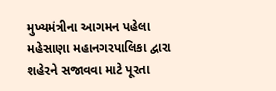મુખ્યમંત્રીના આગમન પહેલા મહેસાણા મહાનગરપાલિકા દ્વારા શહેરને સજાવવા માટે પૂરતા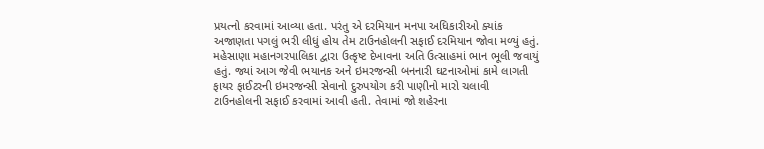પ્રયત્નો કરવામાં આવ્યા હતા. પરંતુ એ દરમિયાન મનપા અધિકારીઓ ક્યાંક અજાણતા પગલું ભરી લીધું હોય તેમ ટાઉનહોલની સફાઈ દરમિયાન જોવા મળ્યું હતું. મહેસાણા મહાનગરપાલિકા દ્વારા ઉત્કૃષ્ટ દેખાવના અતિ ઉત્સાહમાં ભાન ભૂલી જવાયું હતું. જ્યાં આગ જેવી ભયાનક અને ઇમરજન્સી બનનારી ઘટનાઓમાં કામે લાગતી ફાયર ફાઈટરની ઇમરજન્સી સેવાનો દુરુપયોગ કરી પાણીનો મારો ચલાવી ટાઉનહોલની સફાઈ કરવામાં આવી હતી. તેવામાં જો શહેરના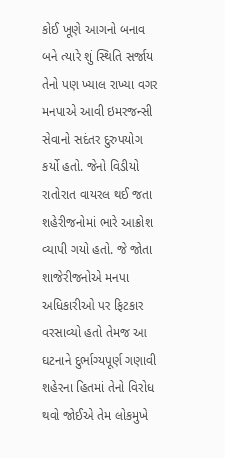કોઈ ખૂણે આગનો બનાવ બને ત્યારે શું સ્થિતિ સર્જાય તેનો પણ ખ્યાલ રાખ્યા વગર મનપાએ આવી ઇમરજન્સી સેવાનો સદંતર દુરુપયોગ કર્યો હતો. જેનો વિડીયો રાતોરાત વાયરલ થઈ જતા શહેરીજનોમાં ભારે આક્રોશ વ્યાપી ગયો હતો. જે જોતા શાજેરીજનોએ મનપા અધિકારીઓ પર ફિટકાર વરસાવ્યો હતો તેમજ આ ઘટનાને દુર્ભાગ્યપૂર્ણ ગણાવી શહેરના હિતમાં તેનો વિરોધ થવો જોઈએ તેમ લોકમુખે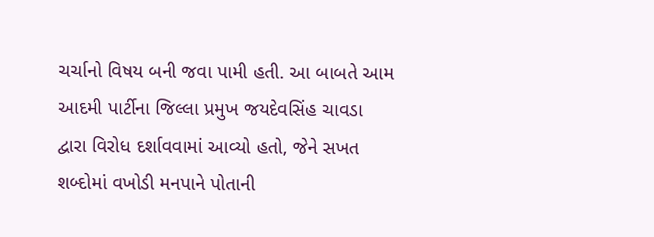ચર્ચાનો વિષય બની જવા પામી હતી. આ બાબતે આમ આદમી પાર્ટીના જિલ્લા પ્રમુખ જયદેવસિંહ ચાવડા દ્વારા વિરોધ દર્શાવવામાં આવ્યો હતો, જેને સખત શબ્દોમાં વખોડી મનપાને પોતાની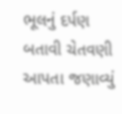ભૂલનું દર્પણ બતાવી ચેતવણી આપતા જણાવ્યું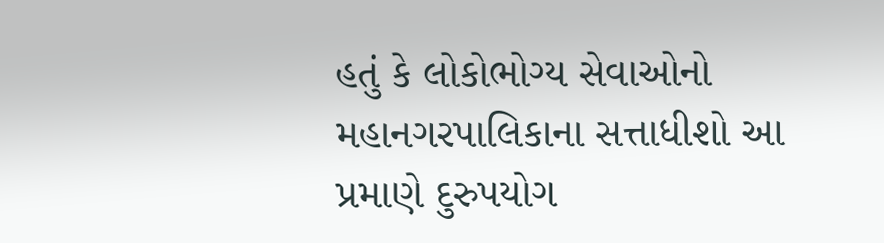હતું કે લોકોભોગ્ય સેવાઓનો મહાનગરપાલિકાના સત્તાધીશો આ પ્રમાણે દુરુપયોગ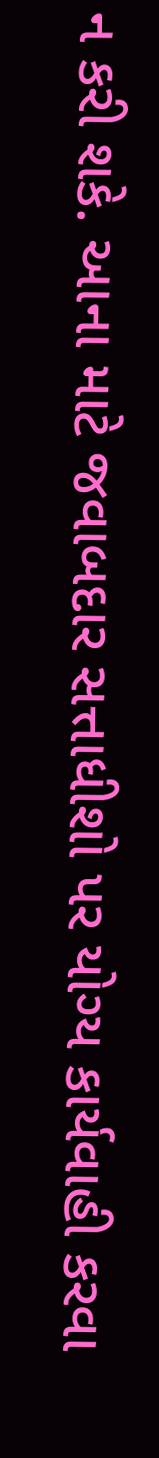ન કરી શકે. આના માટે જવાબદાર સત્તાધીશો પર યોગ્ય કાર્યવાહી કરવા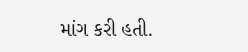માંગ કરી હતી.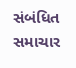સંબંધિત સમાચાર